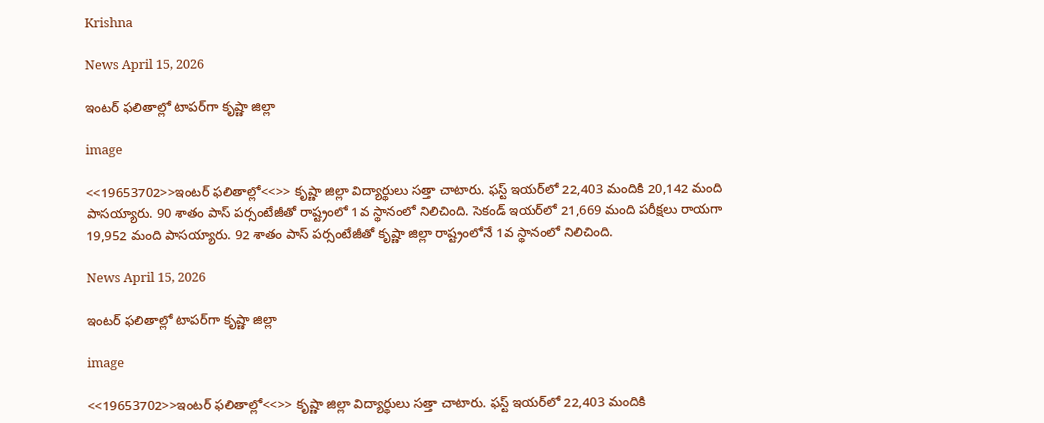Krishna

News April 15, 2026

ఇంటర్ ఫలితాల్లో టాపర్‌గా కృష్ణా జిల్లా

image

<<19653702>>ఇంటర్ ఫలితాల్లో<<>> కృష్ణా జిల్లా విద్యార్థులు సత్తా చాటారు. ఫస్ట్ ఇయర్‌లో 22,403 మందికి 20,142 మంది పాసయ్యారు. 90 శాతం పాస్ పర్సంటేజీతో రాష్ట్రంలో 1వ స్థానంలో నిలిచింది. సెకండ్ ఇయర్‌లో 21,669 మంది పరీక్షలు రాయగా 19,952 మంది పాసయ్యారు. 92 శాతం పాస్ పర్సంటేజీతో కృష్ణా జిల్లా రాష్ట్రంలోనే 1వ స్థానంలో నిలిచింది.

News April 15, 2026

ఇంటర్ ఫలితాల్లో టాపర్‌గా కృష్ణా జిల్లా

image

<<19653702>>ఇంటర్ ఫలితాల్లో<<>> కృష్ణా జిల్లా విద్యార్థులు సత్తా చాటారు. ఫస్ట్ ఇయర్‌లో 22,403 మందికి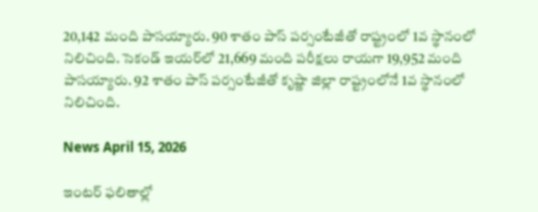20,142 మంది పాసయ్యారు. 90 శాతం పాస్ పర్సంటేజీతో రాష్ట్రంలో 1వ స్థానంలో నిలిచింది. సెకండ్ ఇయర్‌లో 21,669 మంది పరీక్షలు రాయగా 19,952 మంది పాసయ్యారు. 92 శాతం పాస్ పర్సంటేజీతో కృష్ణా జిల్లా రాష్ట్రంలోనే 1వ స్థానంలో నిలిచింది.

News April 15, 2026

ఇంటర్ ఫలితాల్లో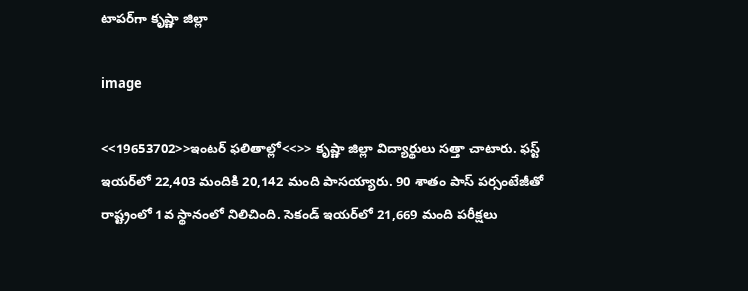టాపర్‌గా కృష్ణా జిల్లా

image

<<19653702>>ఇంటర్ ఫలితాల్లో<<>> కృష్ణా జిల్లా విద్యార్థులు సత్తా చాటారు. ఫస్ట్ ఇయర్‌లో 22,403 మందికి 20,142 మంది పాసయ్యారు. 90 శాతం పాస్ పర్సంటేజీతో రాష్ట్రంలో 1వ స్థానంలో నిలిచింది. సెకండ్ ఇయర్‌లో 21,669 మంది పరీక్షలు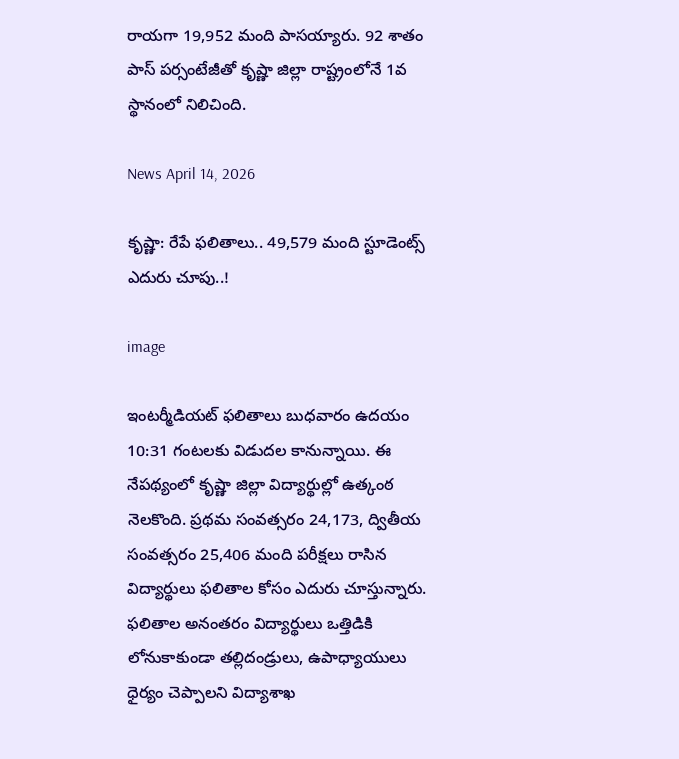రాయగా 19,952 మంది పాసయ్యారు. 92 శాతం పాస్ పర్సంటేజీతో కృష్ణా జిల్లా రాష్ట్రంలోనే 1వ స్థానంలో నిలిచింది.

News April 14, 2026

కృష్ణా: రేపే ఫలితాలు.. 49,579 మంది స్టూడెంట్స్ ఎదురు చూపు..!

image

ఇంటర్మీడియట్ ఫలితాలు బుధవారం ఉదయం 10:31 గంటలకు విడుదల కానున్నాయి. ఈ నేపథ్యంలో కృష్ణా జిల్లా విద్యార్థుల్లో ఉత్కంఠ నెలకొంది. ప్రథమ సంవత్సరం 24,173, ద్వితీయ సంవత్సరం 25,406 మంది పరీక్షలు రాసిన విద్యార్థులు ఫలితాల కోసం ఎదురు చూస్తున్నారు. ఫలితాల అనంతరం విద్యార్థులు ఒత్తిడికి లోనుకాకుండా తల్లిదండ్రులు, ఉపాధ్యాయులు ధైర్యం చెప్పాలని విద్యాశాఖ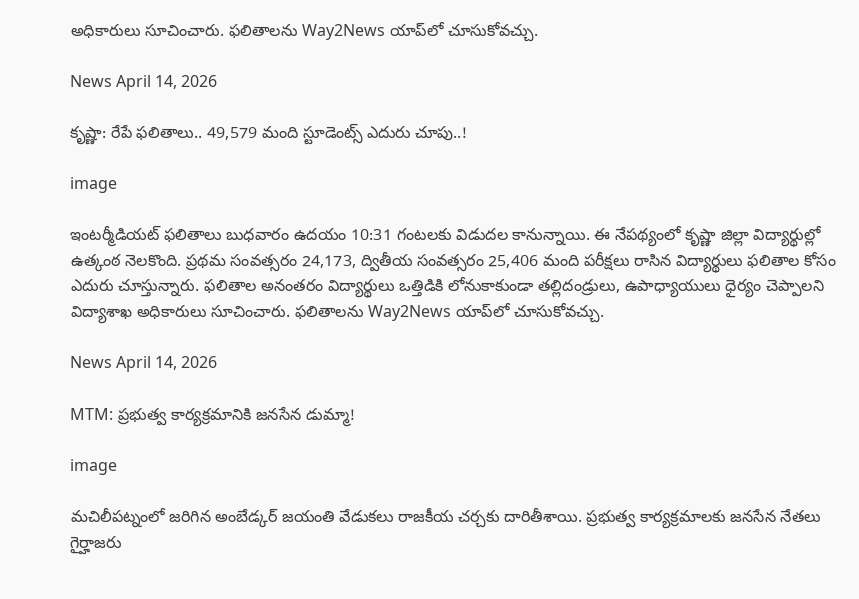అధికారులు సూచించారు. ఫలితాలను Way2News యాప్‌లో చూసుకోవచ్చు.

News April 14, 2026

కృష్ణా: రేపే ఫలితాలు.. 49,579 మంది స్టూడెంట్స్ ఎదురు చూపు..!

image

ఇంటర్మీడియట్ ఫలితాలు బుధవారం ఉదయం 10:31 గంటలకు విడుదల కానున్నాయి. ఈ నేపథ్యంలో కృష్ణా జిల్లా విద్యార్థుల్లో ఉత్కంఠ నెలకొంది. ప్రథమ సంవత్సరం 24,173, ద్వితీయ సంవత్సరం 25,406 మంది పరీక్షలు రాసిన విద్యార్థులు ఫలితాల కోసం ఎదురు చూస్తున్నారు. ఫలితాల అనంతరం విద్యార్థులు ఒత్తిడికి లోనుకాకుండా తల్లిదండ్రులు, ఉపాధ్యాయులు ధైర్యం చెప్పాలని విద్యాశాఖ అధికారులు సూచించారు. ఫలితాలను Way2News యాప్‌లో చూసుకోవచ్చు.

News April 14, 2026

MTM: ప్రభుత్వ కార్యక్రమానికి జనసేన డుమ్మా!

image

మచిలీపట్నంలో జరిగిన అంబేడ్కర్ జయంతి వేడుకలు రాజకీయ చర్చకు దారితీశాయి. ప్రభుత్వ కార్యక్రమాలకు జనసేన నేతలు గైర్హాజరు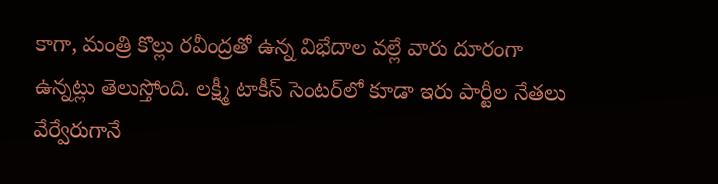కాగా, మంత్రి కొల్లు రవీంద్రతో ఉన్న విభేదాల వల్లే వారు దూరంగా ఉన్నట్లు తెలుస్తోంది. లక్ష్మీ టాకీస్ సెంటర్‌లో కూడా ఇరు పార్టీల నేతలు వేర్వేరుగానే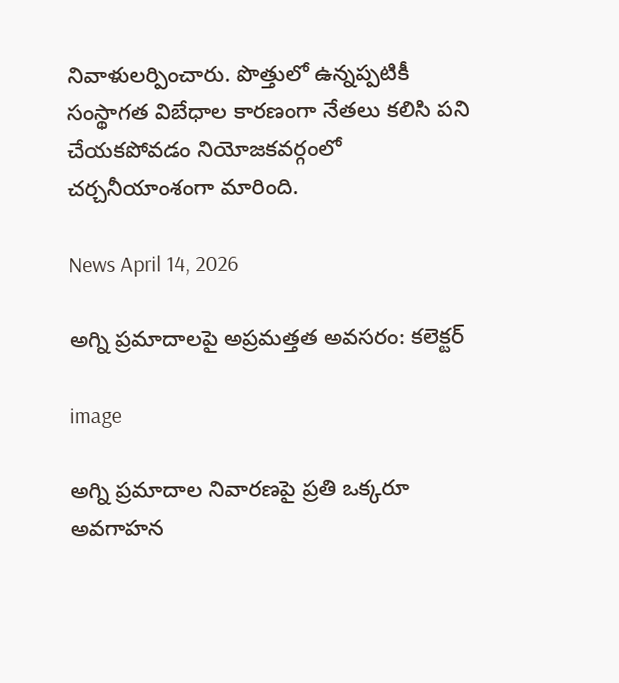నివాళులర్పించారు. పొత్తులో ఉన్నప్పటికీ సంస్థాగత విబేధాల కారణంగా నేతలు కలిసి పని చేయకపోవడం నియోజకవర్గంలో చర్చనీయాంశంగా మారింది.

News April 14, 2026

అగ్ని ప్రమాదాలపై అప్రమత్తత అవసరం: కలెక్టర్

image

అగ్ని ప్రమాదాల నివారణపై ప్రతి ఒక్కరూ అవగాహన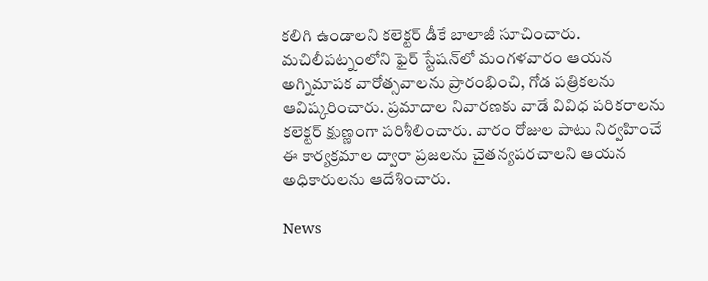కలిగి ఉండాలని కలెక్టర్ డీకే బాలాజీ సూచించారు. మచిలీపట్నంలోని ఫైర్ స్టేషన్‌లో మంగళవారం ఆయన అగ్నిమాపక వారోత్సవాలను ప్రారంభించి, గోడ పత్రికలను ఆవిష్కరించారు. ప్రమాదాల నివారణకు వాడే వివిధ పరికరాలను కలెక్టర్ క్షుణ్ణంగా పరిశీలించారు. వారం రోజుల పాటు నిర్వహించే ఈ కార్యక్రమాల ద్వారా ప్రజలను చైతన్యపరచాలని ఆయన అధికారులను ఆదేశించారు.

News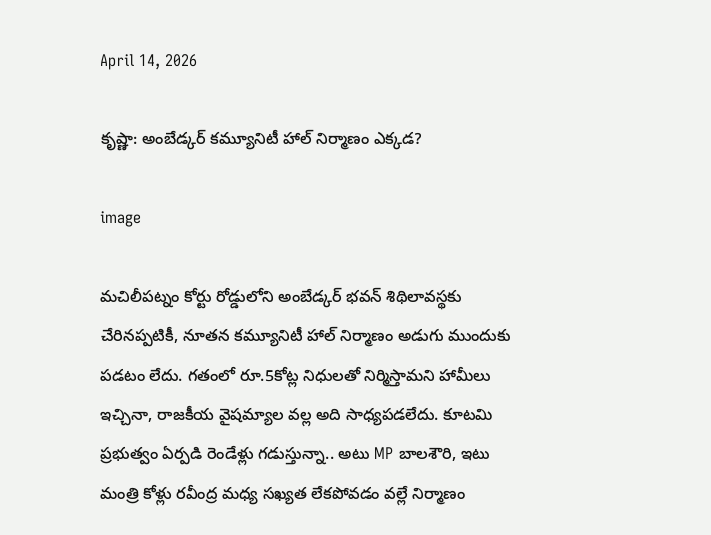April 14, 2026

కృష్ణా: అంబేడ్కర్ కమ్యూనిటీ హాల్ నిర్మాణం ఎక్కడ?

image

మచిలీపట్నం కోర్టు రోడ్డులోని అంబేడ్కర్ భవన్ శిథిలావస్థకు చేరినప్పటికీ, నూతన కమ్యూనిటీ హాల్ నిర్మాణం అడుగు ముందుకు పడటం లేదు. గతంలో రూ.5కోట్ల నిధులతో నిర్మిస్తామని హామీలు ఇచ్చినా, రాజకీయ వైషమ్యాల వల్ల అది సాధ్యపడలేదు. కూటమి ప్రభుత్వం ఏర్పడి రెండేళ్లు గడుస్తున్నా.. అటు MP బాలశౌరి, ఇటు మంత్రి కోళ్లు రవీంద్ర మధ్య సఖ్యత లేకపోవడం వల్లే నిర్మాణం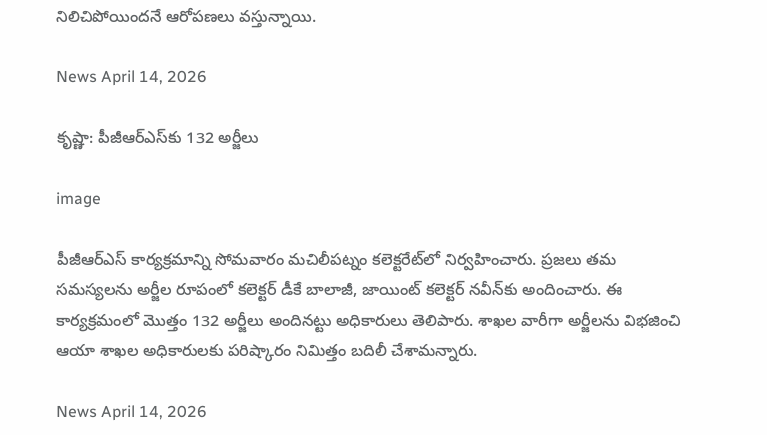నిలిచిపోయిందనే ఆరోపణలు వస్తున్నాయి.

News April 14, 2026

కృష్ణా: పీజీఆర్ఎస్‌కు 132 అర్జీలు

image

పీజీఆర్ఎస్ కార్యక్రమాన్ని సోమవారం మచిలీపట్నం కలెక్టరేట్‌లో నిర్వహించారు. ప్రజలు తమ సమస్యలను అర్జీల రూపంలో కలెక్టర్ డీకే బాలాజీ, జాయింట్ కలెక్టర్ నవీన్‌కు అందించారు. ఈ కార్యక్రమంలో మొత్తం 132 అర్జీలు అందినట్టు అధికారులు తెలిపారు. శాఖల వారీగా అర్జీలను విభజించి ఆయా శాఖల అధికారులకు పరిష్కారం నిమిత్తం బదిలీ చేశామన్నారు.

News April 14, 2026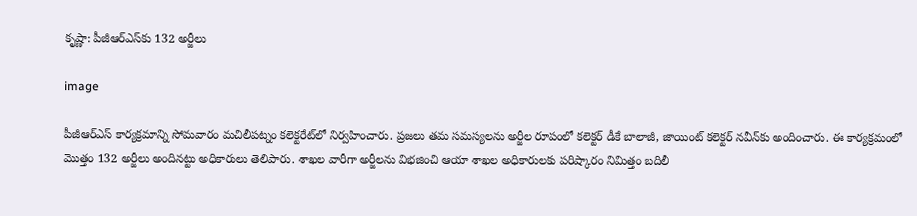కృష్ణా: పీజీఆర్ఎస్‌కు 132 అర్జీలు

image

పీజీఆర్ఎస్ కార్యక్రమాన్ని సోమవారం మచిలీపట్నం కలెక్టరేట్‌లో నిర్వహించారు. ప్రజలు తమ సమస్యలను అర్జీల రూపంలో కలెక్టర్ డీకే బాలాజీ, జాయింట్ కలెక్టర్ నవీన్‌కు అందించారు. ఈ కార్యక్రమంలో మొత్తం 132 అర్జీలు అందినట్టు అధికారులు తెలిపారు. శాఖల వారీగా అర్జీలను విభజించి ఆయా శాఖల అధికారులకు పరిష్కారం నిమిత్తం బదిలీ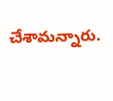చేశామన్నారు.